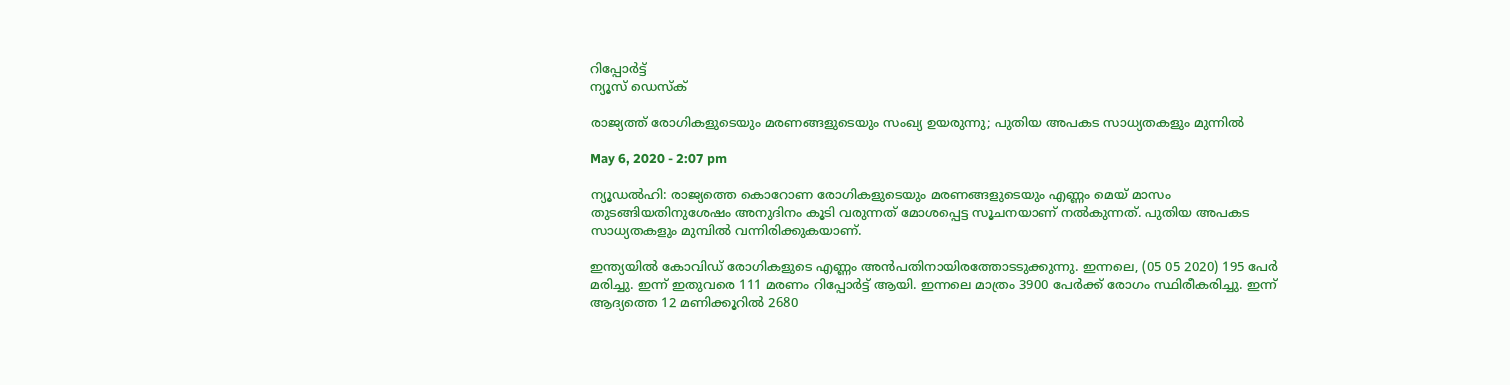റിപ്പോര്‍ട്ട്
ന്യൂസ് ഡെസ്ക്

രാജ്യത്ത്‌ രോഗികളുടെയും മരണങ്ങളുടെയും സംഖ്യ ഉയരുന്നു; പുതിയ അപകട സാധ്യതകളും മുന്നിൽ

May 6, 2020 - 2:07 pm

ന്യൂഡല്‍ഹി: രാജ്യത്തെ കൊറോണ രോഗികളുടെയും മരണങ്ങളുടെയും എണ്ണം മെയ് മാസം തുടങ്ങിയതിനുശേഷം അനുദിനം കൂടി വരുന്നത് മോശപ്പെട്ട സൂചനയാണ് നല്‍കുന്നത്. പുതിയ അപകട സാധ്യതകളും മുമ്പില്‍ വന്നിരിക്കുകയാണ്.

ഇന്ത്യയില്‍ കോവിഡ് രോഗികളുടെ എണ്ണം അന്‍പതിനായിരത്തോടടുക്കുന്നു. ഇന്നലെ, (05 05 2020) 195 പേര്‍ മരിച്ചു. ഇന്ന് ഇതുവരെ 111 മരണം റിപ്പോര്‍ട്ട് ആയി. ഇന്നലെ മാത്രം 3900 പേര്‍ക്ക് രോഗം സ്ഥിരീകരിച്ചു. ഇന്ന് ആദ്യത്തെ 12 മണിക്കൂറില്‍ 2680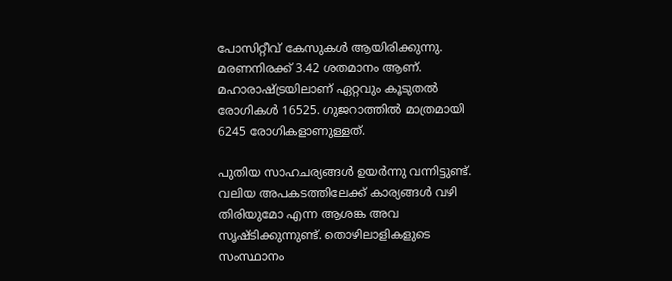പോസിറ്റീവ് കേസുകള്‍ ആയിരിക്കുന്നു. മരണനിരക്ക് 3.42 ശതമാനം ആണ്. മഹാരാഷ്ട്രയിലാണ് ഏറ്റവും കൂടുതല്‍ രോഗികള്‍ 16525. ഗുജറാത്തില്‍ മാത്രമായി 6245 രോഗികളാണുള്ളത്.

പുതിയ സാഹചര്യങ്ങള്‍ ഉയര്‍ന്നു വന്നിട്ടുണ്ട്. വലിയ അപകടത്തിലേക്ക് കാര്യങ്ങള്‍ വഴി തിരിയുമോ എന്ന ആശങ്ക അവ സൃഷ്ടിക്കുന്നുണ്ട്. തൊഴിലാളികളുടെ സംസ്ഥാനം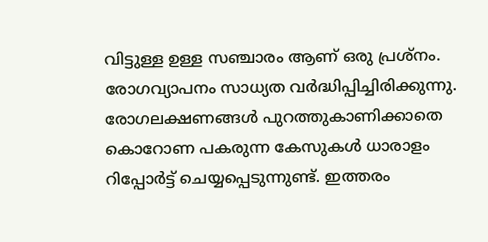വിട്ടുള്ള ഉള്ള സഞ്ചാരം ആണ് ഒരു പ്രശ്‌നം. രോഗവ്യാപനം സാധ്യത വര്‍ദ്ധിപ്പിച്ചിരിക്കുന്നു. രോഗലക്ഷണങ്ങള്‍ പുറത്തുകാണിക്കാതെ കൊറോണ പകരുന്ന കേസുകള്‍ ധാരാളം റിപ്പോര്‍ട്ട് ചെയ്യപ്പെടുന്നുണ്ട്. ഇത്തരം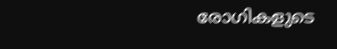രോഗികളുടെ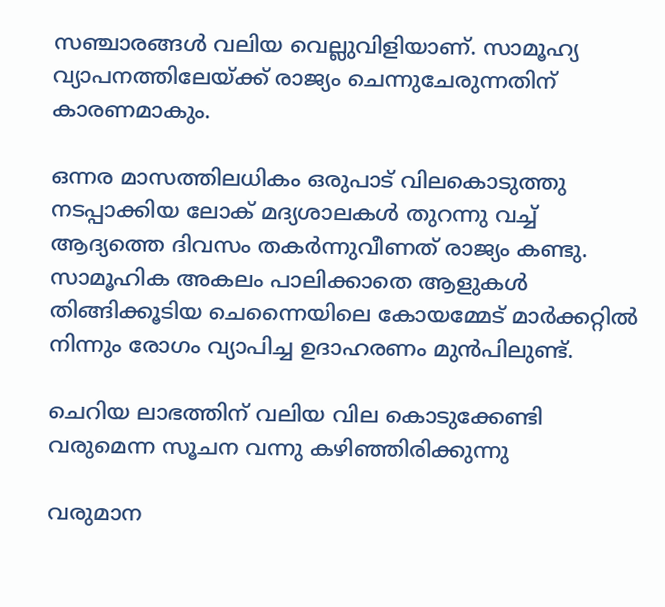സഞ്ചാരങ്ങള്‍ വലിയ വെല്ലുവിളിയാണ്. സാമൂഹ്യ വ്യാപനത്തിലേയ്ക്ക് രാജ്യം ചെന്നുചേരുന്നതിന് കാരണമാകും.

ഒന്നര മാസത്തിലധികം ഒരുപാട് വിലകൊടുത്തു നടപ്പാക്കിയ ലോക് മദ്യശാലകള്‍ തുറന്നു വച്ച് ആദ്യത്തെ ദിവസം തകര്‍ന്നുവീണത് രാജ്യം കണ്ടു. സാമൂഹിക അകലം പാലിക്കാതെ ആളുകള്‍ തിങ്ങിക്കൂടിയ ചെന്നൈയിലെ കോയമ്മേട് മാര്‍ക്കറ്റില്‍ നിന്നും രോഗം വ്യാപിച്ച ഉദാഹരണം മുന്‍പിലുണ്ട്.

ചെറിയ ലാഭത്തിന് വലിയ വില കൊടുക്കേണ്ടി വരുമെന്ന സൂചന വന്നു കഴിഞ്ഞിരിക്കുന്നു

വരുമാന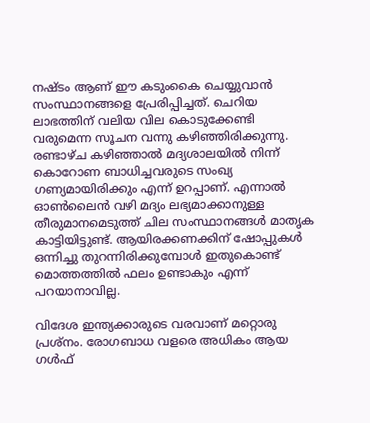നഷ്ടം ആണ് ഈ കടുംകൈ ചെയ്യുവാന്‍ സംസ്ഥാനങ്ങളെ പ്രേരിപ്പിച്ചത്. ചെറിയ ലാഭത്തിന് വലിയ വില കൊടുക്കേണ്ടി വരുമെന്ന സൂചന വന്നു കഴിഞ്ഞിരിക്കുന്നു. രണ്ടാഴ്ച കഴിഞ്ഞാല്‍ മദ്യശാലയില്‍ നിന്ന് കൊറോണ ബാധിച്ചവരുടെ സംഖ്യ ഗണ്യമായിരിക്കും എന്ന് ഉറപ്പാണ്. എന്നാല്‍ ഓണ്‍ലൈന്‍ വഴി മദ്യം ലഭ്യമാക്കാനുള്ള തീരുമാനമെടുത്ത് ചില സംസ്ഥാനങ്ങള്‍ മാതൃക കാട്ടിയിട്ടുണ്ട്. ആയിരക്കണക്കിന് ഷോപ്പുകള്‍ ഒന്നിച്ചു തുറന്നിരിക്കുമ്പോള്‍ ഇതുകൊണ്ട് മൊത്തത്തില്‍ ഫലം ഉണ്ടാകും എന്ന് പറയാനാവില്ല.

വിദേശ ഇന്ത്യക്കാരുടെ വരവാണ് മറ്റൊരു പ്രശ്‌നം. രോഗബാധ വളരെ അധികം ആയ ഗള്‍ഫ്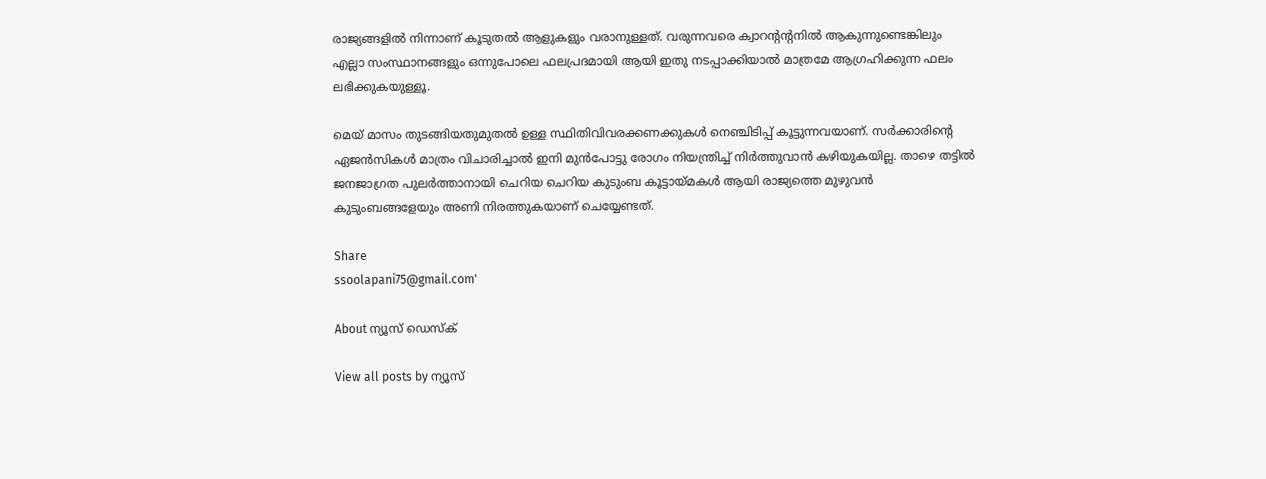രാജ്യങ്ങളില്‍ നിന്നാണ് കൂടുതല്‍ ആളുകളും വരാനുള്ളത്. വരുന്നവരെ ക്വാറന്റന്റനില്‍ ആകുന്നുണ്ടെങ്കിലും എല്ലാ സംസ്ഥാനങ്ങളും ഒന്നുപോലെ ഫലപ്രദമായി ആയി ഇതു നടപ്പാക്കിയാല്‍ മാത്രമേ ആഗ്രഹിക്കുന്ന ഫലം ലഭിക്കുകയുള്ളൂ.

മെയ് മാസം തുടങ്ങിയതുമുതല്‍ ഉള്ള സ്ഥിതിവിവരക്കണക്കുകള്‍ നെഞ്ചിടിപ്പ് കൂട്ടുന്നവയാണ്. സര്‍ക്കാരിന്റെ ഏജന്‍സികള്‍ മാത്രം വിചാരിച്ചാല്‍ ഇനി മുന്‍പോട്ടു രോഗം നിയന്ത്രിച്ച് നിര്‍ത്തുവാന്‍ കഴിയുകയില്ല. താഴെ തട്ടില്‍ ജനജാഗ്രത പുലര്‍ത്താനായി ചെറിയ ചെറിയ കുടുംബ കൂട്ടായ്മകള്‍ ആയി രാജ്യത്തെ മുഴുവന്‍ കുടുംബങ്ങളേയും അണി നിരത്തുകയാണ് ചെയ്യേണ്ടത്.

Share
ssoolapani75@gmail.com'

About ന്യൂസ് ഡെസ്ക്

View all posts by ന്യൂസ്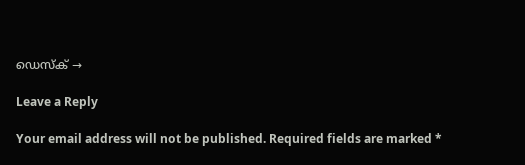ഡെസ്ക് →

Leave a Reply

Your email address will not be published. Required fields are marked *